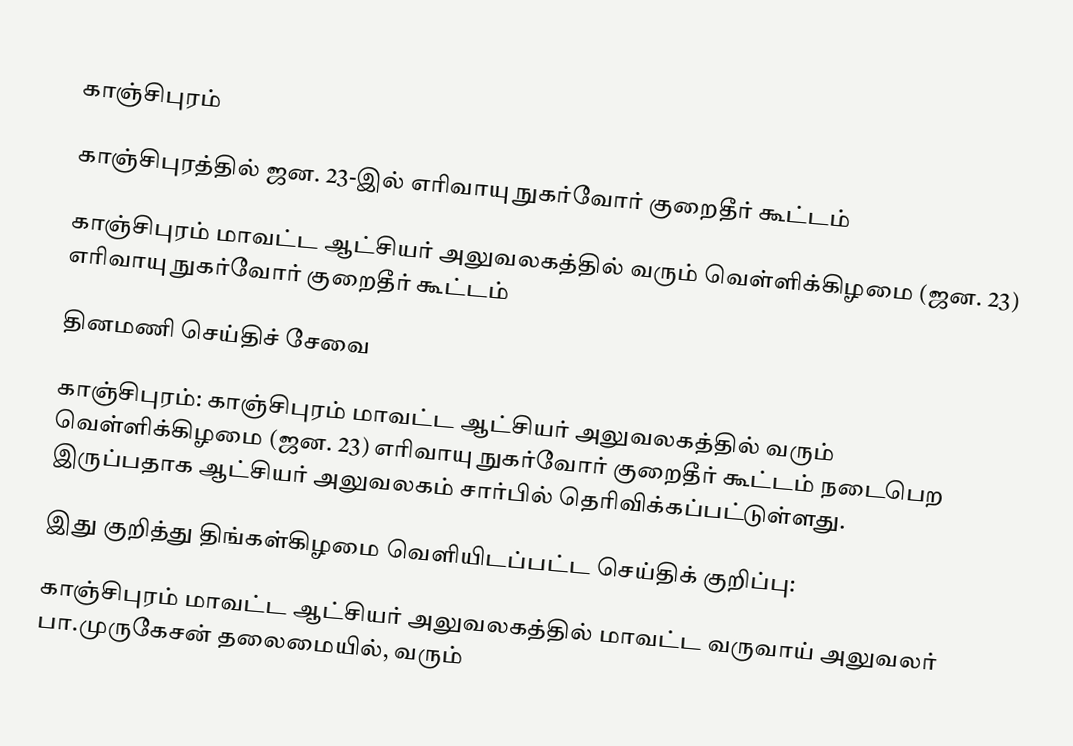காஞ்சிபுரம்

காஞ்சிபுரத்தில் ஜன. 23-இல் எரிவாயு நுகர்வோர் குறைதீர் கூட்டம்

காஞ்சிபுரம் மாவட்ட ஆட்சியர் அலுவலகத்தில் வரும் வெள்ளிக்கிழமை (ஜன. 23) எரிவாயு நுகர்வோர் குறைதீர் கூட்டம்

தினமணி செய்திச் சேவை

காஞ்சிபுரம்: காஞ்சிபுரம் மாவட்ட ஆட்சியர் அலுவலகத்தில் வரும் வெள்ளிக்கிழமை (ஜன. 23) எரிவாயு நுகர்வோர் குறைதீர் கூட்டம் நடைபெற இருப்பதாக ஆட்சியர் அலுவலகம் சார்பில் தெரிவிக்கப்பட்டுள்ளது.

இது குறித்து திங்கள்கிழமை வெளியிடப்பட்ட செய்திக் குறிப்பு:

காஞ்சிபுரம் மாவட்ட ஆட்சியர் அலுவலகத்தில் மாவட்ட வருவாய் அலுவலர் பா.முருகேசன் தலைமையில், வரும்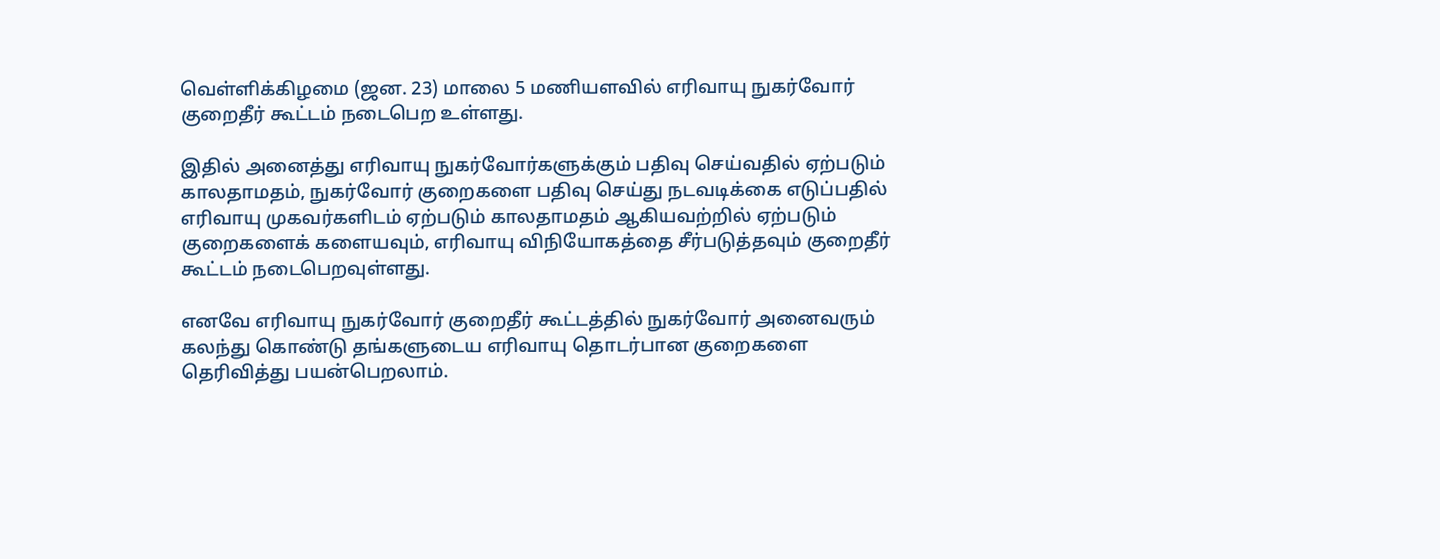வெள்ளிக்கிழமை (ஜன. 23) மாலை 5 மணியளவில் எரிவாயு நுகர்வோர் குறைதீர் கூட்டம் நடைபெற உள்ளது.

இதில் அனைத்து எரிவாயு நுகர்வோர்களுக்கும் பதிவு செய்வதில் ஏற்படும் காலதாமதம், நுகர்வோர் குறைகளை பதிவு செய்து நடவடிக்கை எடுப்பதில் எரிவாயு முகவர்களிடம் ஏற்படும் காலதாமதம் ஆகியவற்றில் ஏற்படும் குறைகளைக் களையவும், எரிவாயு விநியோகத்தை சீர்படுத்தவும் குறைதீர் கூட்டம் நடைபெறவுள்ளது.

எனவே எரிவாயு நுகர்வோர் குறைதீர் கூட்டத்தில் நுகர்வோர் அனைவரும் கலந்து கொண்டு தங்களுடைய எரிவாயு தொடர்பான குறைகளை தெரிவித்து பயன்பெறலாம்.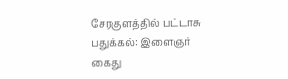சேரகுளத்தில் பட்டாசு பதுக்கல்: இளைஞர் கைது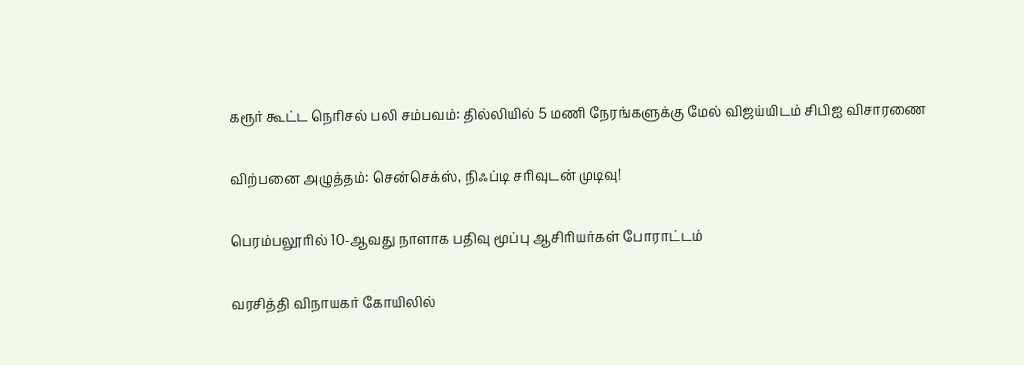கரூர் கூட்ட நெரிசல் பலி சம்பவம்: தில்லியில் 5 மணி நேரங்களுக்கு மேல் விஜய்யிடம் சிபிஐ விசாரணை

விற்பனை அழுத்தம்: சென்செக்ஸ், நிஃப்டி சரிவுடன் முடிவு!

பெரம்பலூரில் 10-ஆவது நாளாக பதிவு மூப்பு ஆசிரியர்கள் போராட்டம்

வரசித்தி விநாயகர் கோயிலில்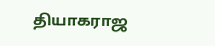தியாகராஜ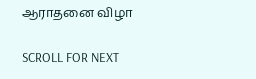ஆராதனை விழா

SCROLL FOR NEXT